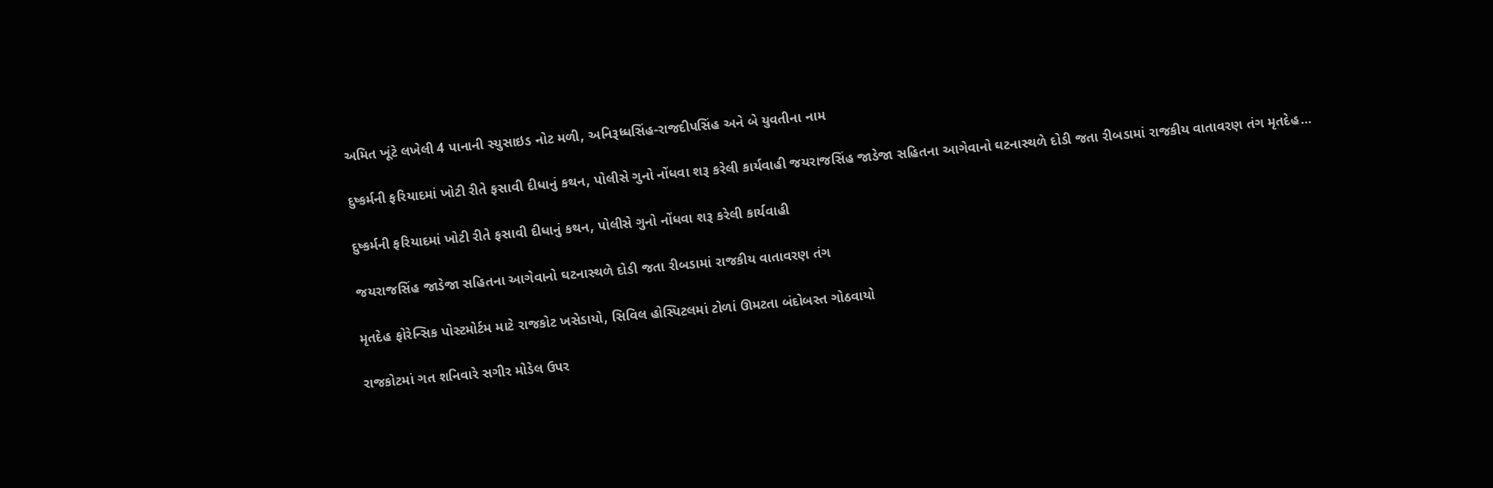અમિત ખૂંટે લખેલી 4 પાનાની સ્યુસાઇડ નોટ મળી, અનિરૂધ્ધસિંહ-રાજદીપસિંહ અને બે યુવતીના નામ

દુષ્કર્મની ફરિયાદમાં ખોટી રીતે ફસાવી દીધાનું કથન, પોલીસે ગુનો નોંધવા શરૂ કરેલી કાર્યવાહી જયરાજસિંહ જાડેજા સહિતના આગેવાનો ઘટનાસ્થળે દોડી જતા રીબડામાં રાજકીય વાતાવરણ તંગ મૃતદેહ…

દુષ્કર્મની ફરિયાદમાં ખોટી રીતે ફસાવી દીધાનું કથન, પોલીસે ગુનો નોંધવા શરૂ કરેલી કાર્યવાહી

જયરાજસિંહ જાડેજા સહિતના આગેવાનો ઘટનાસ્થળે દોડી જતા રીબડામાં રાજકીય વાતાવરણ તંગ

મૃતદેહ ફોરેન્સિક પોસ્ટમોર્ટમ માટે રાજકોટ ખસેડાયો, સિવિલ હોસ્પિટલમાં ટોળાં ઊમટતા બંદોબસ્ત ગોઠવાયો

રાજકોટમાં ગત શનિવારે સગીર મોડેલ ઉપર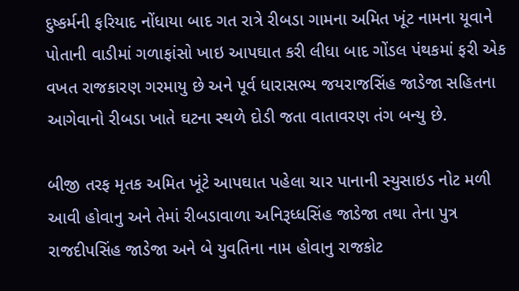દુષ્કર્મની ફરિયાદ નોંધાયા બાદ ગત રાત્રે રીબડા ગામના અમિત ખૂંટ નામના યૂવાને પોતાની વાડીમાં ગળાફાંસો ખાઇ આપઘાત કરી લીધા બાદ ગોંડલ પંથકમાં ફરી એક વખત રાજકારણ ગરમાયુ છે અને પૂર્વ ધારાસભ્ય જયરાજસિંહ જાડેજા સહિતના આગેવાનો રીબડા ખાતે ઘટના સ્થળે દોડી જતા વાતાવરણ તંગ બન્યુ છે.

બીજી તરફ મૃતક અમિત ખૂંટે આપઘાત પહેલા ચાર પાનાની સ્યુસાઇડ નોટ મળી આવી હોવાનુ અને તેમાં રીબડાવાળા અનિરૂધ્ધસિંહ જાડેજા તથા તેના પુત્ર રાજદીપસિંહ જાડેજા અને બે યુવતિના નામ હોવાનુ રાજકોટ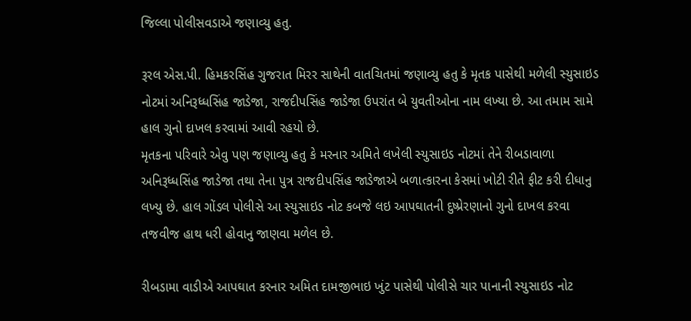જિલ્લા પોલીસવડાએ જણાવ્યુ હતુ.

રૂરલ એસ.પી. હિમકરસિંહ ગુજરાત મિરર સાથેની વાતચિતમાં જણાવ્યુ હતુ કે મૃતક પાસેથી મળેલી સ્યુસાઇડ નોટમાં અનિરૂધ્ધસિંહ જાડેજા, રાજદીપસિંહ જાડેજા ઉપરાંત બે યુવતીઓના નામ લખ્યા છે. આ તમામ સામે હાલ ગુનો દાખલ કરવામાં આવી રહયો છે.
મૃતકના પરિવારે એવુ પણ જણાવ્યુ હતુ કે મરનાર અમિતે લખેલી સ્યુસાઇડ નોટમાં તેને રીબડાવાળા અનિરૂધ્ધસિંહ જાડેજા તથા તેના પુત્ર રાજદીપસિંહ જાડેજાએ બળાત્કારના કેસમાં ખોટી રીતે ફીટ કરી દીધાનુ લખ્યુ છે. હાલ ગોંડલ પોલીસે આ સ્યુસાઇડ નોટ કબજે લઇ આપઘાતની દુષ્પ્રેરણાનો ગુનો દાખલ કરવા તજવીજ હાથ ધરી હોવાનુ જાણવા મળેલ છે.

રીબડામા વાડીએ આપઘાત કરનાર અમિત દામજીભાઇ ખુંટ પાસેથી પોલીસે ચાર પાનાની સ્યુસાઇડ નોટ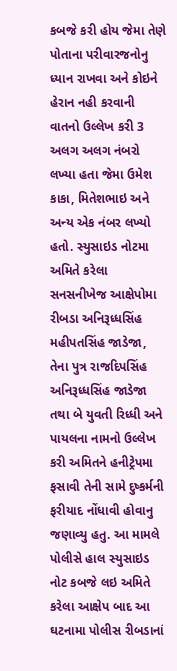કબજે કરી હોય જેમા તેણે પોતાના પરીવારજનોનુ ધ્યાન રાખવા અને કોઇને હેરાન નહી કરવાની વાતનો ઉલ્લેખ કરી 3 અલગ અલગ નંબરો લખ્યા હતા જેમા ઉમેશ કાકા, મિતેશભાઇ અને અન્ય એક નંબર લખ્યો હતો. સ્યુસાઇડ નોટમા અમિતે કરેલા સનસનીખેજ આક્ષેપોમા રીબડા અનિરૂધ્ધસિંહ મહીપતસિંહ જાડેજા, તેના પુત્ર રાજદિપસિંહ અનિરૂધ્ધસિંહ જાડેજા તથા બે યુવતી રિધ્ધી અને પાયલના નામનો ઉલ્લેખ કરી અમિતને હનીટ્રેપમા ફસાવી તેની સામે દુષ્કર્મની ફરીયાદ નોંધાવી હોવાનુ જણાવ્યુ હતુ. આ મામલે પોલીસે હાલ સ્યુસાઇડ નોટ કબજે લઇ અમિતે કરેલા આક્ષેપ બાદ આ ઘટનામા પોલીસ રીબડાનાં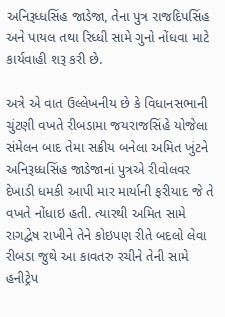અનિરૂધ્ધસિંહ જાડેજા, તેના પુત્ર રાજદિપસિંહ અને પાયલ તથા રિધ્ધી સામે ગુનો નોંધવા માટે કાર્યવાહી શરૂ કરી છે.

અત્રે એ વાત ઉલ્લેખનીય છે કે વિધાનસભાની ચુંટણી વખતે રીબડામા જયરાજસિંહે યોજેલા સંમેલન બાદ તેમા સક્રીય બનેલા અમિત ખુંટને અનિરૂધ્ધસિંહ જાડેજાનાં પુત્રએ રીવોલવર દેખાડી ધમકી આપી માર માર્યાની ફરીયાદ જે તે વખતે નોંધાઇ હતી. ત્યારથી અમિત સામે રાગદ્વેષ રાખીને તેને કોઇપણ રીતે બદલો લેવા રીબડા જુથે આ કાવતરુ રચીને તેની સામે હનીટ્રેપ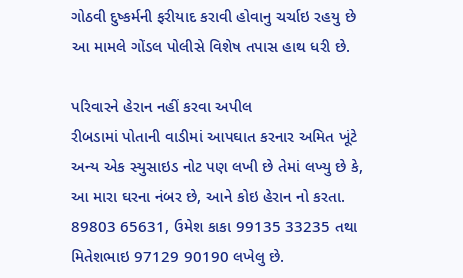ગોઠવી દુષ્કર્મની ફરીયાદ કરાવી હોવાનુ ચર્ચાઇ રહયુ છે આ મામલે ગોંડલ પોલીસે વિશેષ તપાસ હાથ ધરી છે.

પરિવારને હેરાન નહીં કરવા અપીલ
રીબડામાં પોતાની વાડીમાં આપઘાત કરનાર અમિત ખૂંટે અન્ય એક સ્યુસાઇડ નોટ પણ લખી છે તેમાં લખ્યુ છે કે, આ મારા ઘરના નંબર છે, આને કોઇ હેરાન નો કરતા. 89803 65631, ઉમેશ કાકા 99135 33235 તથા મિતેશભાઇ 97129 90190 લખેલુ છે.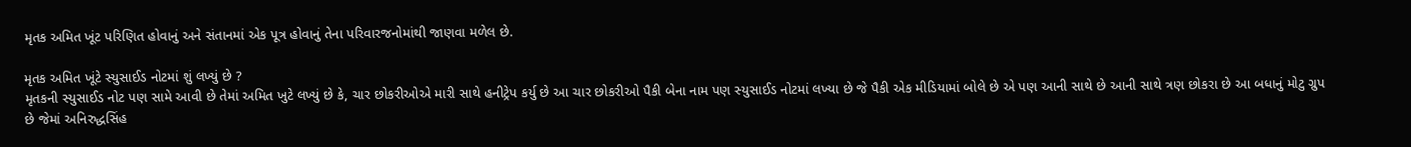મૃતક અમિત ખૂંટ પરિણિત હોવાનું અને સંતાનમાં એક પૂત્ર હોવાનું તેના પરિવારજનોમાંથી જાણવા મળેલ છે.

મૃતક અમિત ખૂંટે સ્યુસાઈડ નોટમાં શું લખ્યું છે ?
મૃતકની સ્યુસાઈડ નોટ પણ સામે આવી છે તેમાં અમિત ખુટે લખ્યું છે કે, ચાર છોકરીઓએ મારી સાથે હનીટ્રેપ કર્યુ છે આ ચાર છોકરીઓ પૈકી બેના નામ પણ સ્યુસાઈડ નોટમાં લખ્યા છે જે પૈકી એક મીડિયામાં બોલે છે એ પણ આની સાથે છે આની સાથે ત્રણ છોકરા છે આ બધાનું મોટુ ગ્રુપ છે જેમાં અનિરુદ્ધસિંહ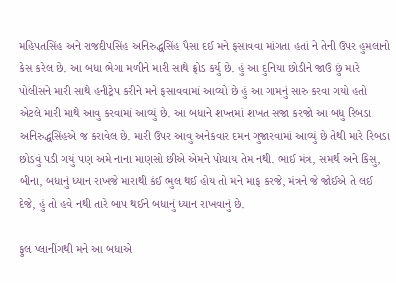મહિપતસિંહ અને રાજદીપસિંહ અનિરુદ્ધસિંહ પૈસા દઈ મને ફસાવવા માંગતા હતાં ને તેની ઉપર હુમલાનો કેસ કરેલ છે. આ બધા ભેગા મળીને મારી સાથે ફ્રોડ કર્યુ છે. હું આ દુનિયા છોડીને જાઉં છું મારે પોલીસને મારી સાથે હનીટ્રેપ કરીને મને ફસાવવામાં આવ્યો છે હું આ ગામનું સારુ કરવા ગયો હતો એટલે મારી માથે આવુ કરવામાં આવ્યું છે. આ બધાને શખ્તમાં શખત સજા કરજો આ બધુ રિબડા અનિરુદ્ધસિંહએ જ કરાવેલ છે. મારી ઉપર આવુ અનેકવાર દમન ગુજારવામાં આવ્યું છે તેથી મારે રિબડા છોડવું પડી ગયું પણ અમે નાના માણસો છીએ એમને પોચાય તેમ નથી. ભાઈ મંત્ર, સમર્થ અને કિસુ, બીના, બધાનું ધ્યાન રાખજે મારાથી કંઈ ભુલ થઈ હોય તો મને માફ કરજે, મંત્રને જે જોઈએ તે લઈ દેજે, હું તો હવે નથી તારે બાપ થઈને બધાનું ધ્યાન રાખવાનું છે.

ફુલ પ્લાનીંગથી મને આ બધાએ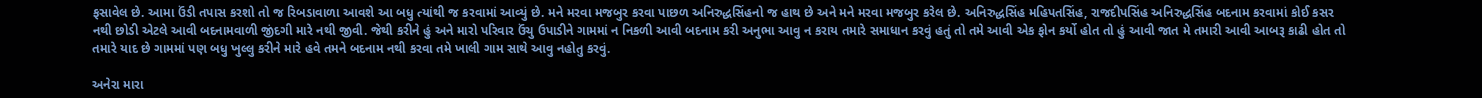ફસાવેલ છે. આમા ઉંડી તપાસ કરશો તો જ રિબડાવાળા આવશે આ બધુ ત્યાંથી જ કરવામાં આવ્યું છે. મને મરવા મજબુર કરવા પાછળ અનિરુદ્ધસિંહનો જ હાથ છે અને મને મરવા મજબુર કરેલ છે. અનિરુદ્ધસિંહ મહિપતસિંહ, રાજદીપસિંહ અનિરુદ્ધસિંહ બદનામ કરવામાં કોઈ કસર નથી છોડી એટલે આવી બદનામવાળી જીંદગી મારે નથી જીવી. જેથી કરીને હું અને મારો પરિવાર ઉંચુ ઉપાડીને ગામમાં ન નિકળી આવી બદનામ કરી અનુભા આવુ ન કરાય તમારે સમાધાન કરવું હતું તો તમે આવી એક ફોન કર્યો હોત તો હું આવી જાત મે તમારી આવી આબરૂ કાઢી હોત તો તમારે યાદ છે ગામમાં પણ બધુ ખુલ્લુ કરીને મારે હવે તમને બદનામ નથી કરવા તમે ખાલી ગામ સાથે આવુ નહોતુ કરવું.

અનેરા મારા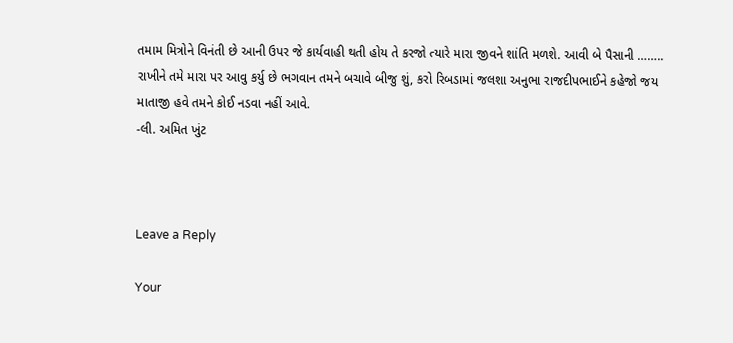તમામ મિત્રોને વિનંતી છે આની ઉપર જે કાર્યવાહી થતી હોય તે કરજો ત્યારે મારા જીવને શાંતિ મળશે. આવી બે પૈસાની …….. રાખીને તમે મારા પર આવુ કર્યુ છે ભગવાન તમને બચાવે બીજુ શું, કરો રિબડામાં જલશા અનુભા રાજદીપભાઈને કહેજો જય માતાજી હવે તમને કોઈ નડવા નહીં આવે.
-લી. અમિત ખુંટ



Leave a Reply

Your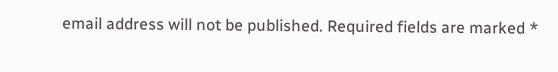email address will not be published. Required fields are marked *